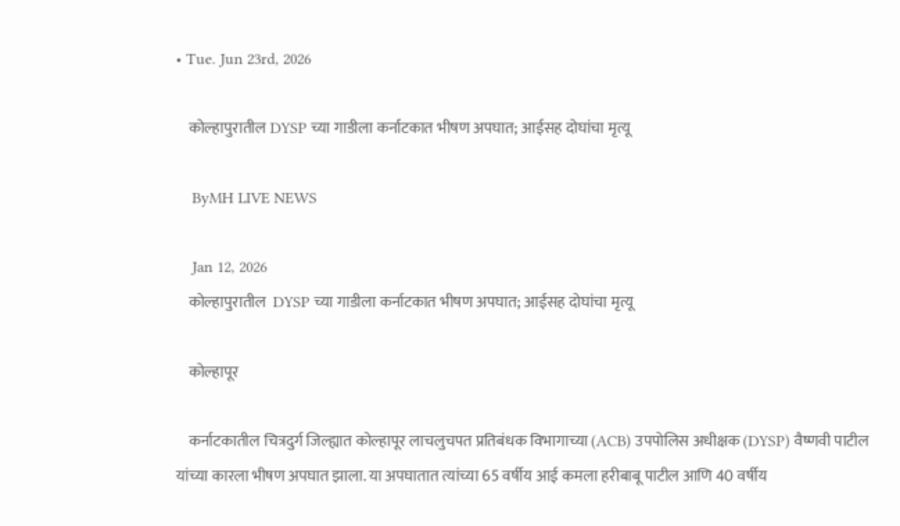• Tue. Jun 23rd, 2026

    कोल्हापुरातील DYSP च्या गाडीला कर्नाटकात भीषण अपघात; आईसह दोघांचा मृत्यू

    ByMH LIVE NEWS

    Jan 12, 2026
    कोल्हापुरातील  DYSP च्या गाडीला कर्नाटकात भीषण अपघात; आईसह दोघांचा मृत्यू

    कोल्हापूर

    कर्नाटकातील चित्रदुर्ग जिल्ह्यात कोल्हापूर लाचलुचपत प्रतिबंधक विभागाच्या (ACB) उपपोलिस अधीक्षक (DYSP) वैष्णवी पाटील यांच्या कारला भीषण अपघात झाला. या अपघातात त्यांच्या 65 वर्षीय आई कमला हरीबाबू पाटील आणि 40 वर्षीय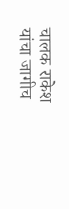चालक राकेश यांचा जागीच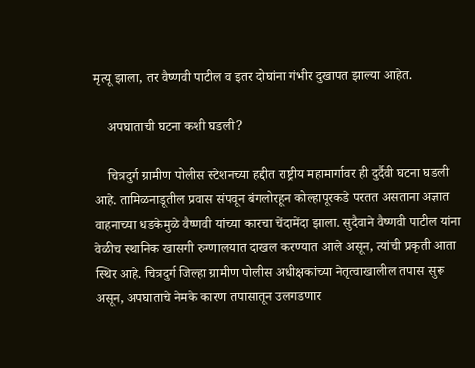मृत्यू झाला, तर वैष्णवी पाटील व इतर दोघांना गंभीर दुखापत झाल्या आहेत.

    अपघाताची घटना कशी घडली?

    चित्रदुर्ग ग्रामीण पोलीस स्टेशनच्या हद्दीत राष्ट्रीय महामार्गावर ही दुर्दैवी घटना घडली आहे. तामिळनाडूतील प्रवास संपवून बंगलोरहून कोल्हापूरकडे परतत असताना अज्ञात वाहनाच्या धडकेमुळे वैष्णवी यांच्या कारचा चेंदामेंदा झाला. सुदैवाने वैष्णवी पाटील यांना वेळीच स्थानिक खासगी रुग्णालयात दाखल करण्यात आले असून, त्यांची प्रकृती आता स्थिर आहे. चित्रदुर्ग जिल्हा ग्रामीण पोलीस अधीक्षकांच्या नेतृत्वाखालील तपास सुरू असून, अपघाताचे नेमके कारण तपासातून उलगडणार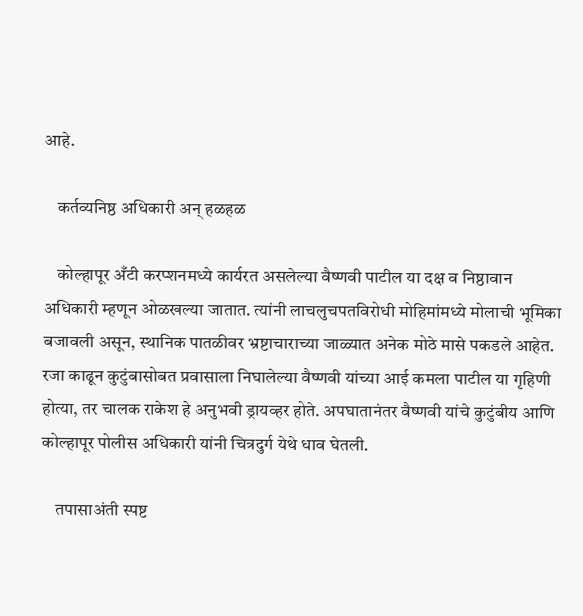आहे.

    कर्तव्यनिष्ठ अधिकारी अन् हळहळ

    कोल्हापूर अँटी करप्शनमध्ये कार्यरत असलेल्या वैष्णवी पाटील या दक्ष व निष्ठावान अधिकारी म्हणून ओळखल्या जातात. त्यांनी लाचलुचपतविरोधी मोहिमांमध्ये मोलाची भूमिका बजावली असून, स्थानिक पातळीवर भ्रष्टाचाराच्या जाळ्यात अनेक मोठे मासे पकडले आहेत. रजा काढून कुटुंबासोबत प्रवासाला निघालेल्या वैष्णवी यांच्या आई कमला पाटील या गृहिणी होत्या, तर चालक राकेश हे अनुभवी ड्रायव्हर होते. अपघातानंतर वैष्णवी यांचे कुटुंबीय आणि कोल्हापूर पोलीस अधिकारी यांनी चित्रदुर्ग येथे धाव घेतली.

    तपासाअंती स्पष्ट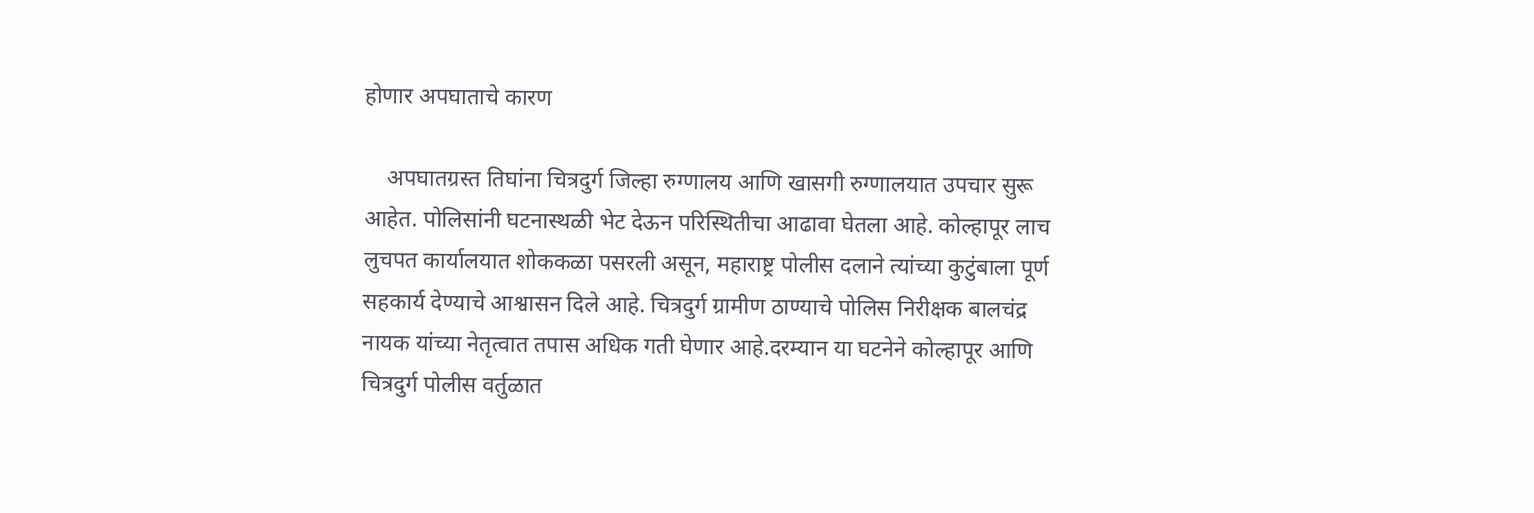होणार अपघाताचे कारण

    अपघातग्रस्त तिघांना चित्रदुर्ग जिल्हा रुग्णालय आणि खासगी रुग्णालयात उपचार सुरू आहेत. पोलिसांनी घटनास्थळी भेट देऊन परिस्थितीचा आढावा घेतला आहे. कोल्हापूर लाच लुचपत कार्यालयात शोककळा पसरली असून, महाराष्ट्र पोलीस दलाने त्यांच्या कुटुंबाला पूर्ण सहकार्य देण्याचे आश्वासन दिले आहे. चित्रदुर्ग ग्रामीण ठाण्याचे पोलिस निरीक्षक बालचंद्र नायक यांच्या नेतृत्वात तपास अधिक गती घेणार आहे.दरम्यान या घटनेने कोल्हापूर आणि चित्रदुर्ग पोलीस वर्तुळात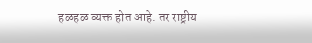हळहळ व्यक्त होत आहे. तर राष्ट्रीय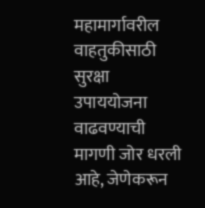महामार्गावरील वाहतुकीसाठी सुरक्षा उपाययोजना वाढवण्याची मागणी जोर धरली आहे, जेणेकरून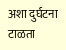अशा दुर्घटना टाळता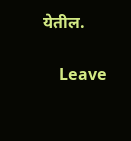येतील.

    Leave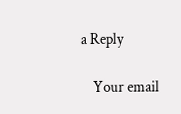a Reply

    Your email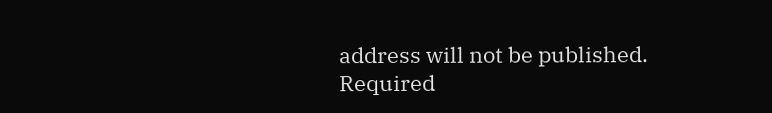address will not be published. Required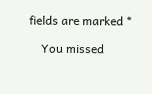fields are marked *

    You missed